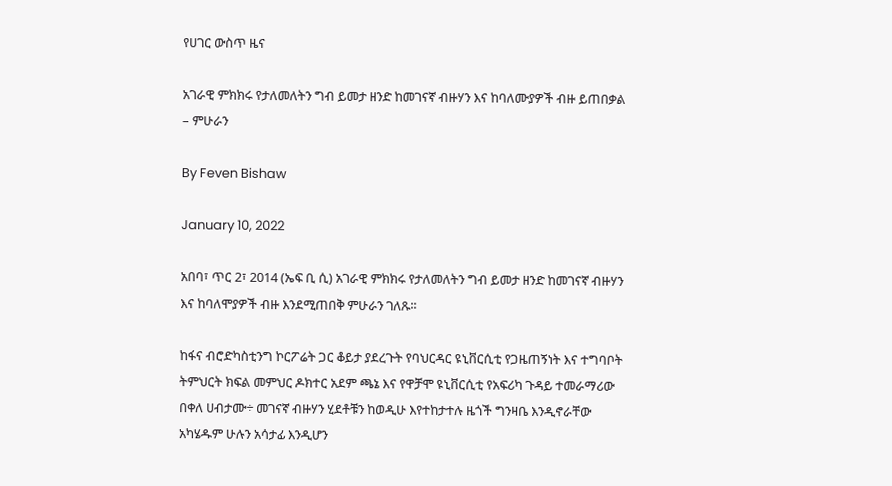የሀገር ውስጥ ዜና

አገራዊ ምክክሩ የታለመለትን ግብ ይመታ ዘንድ ከመገናኛ ብዙሃን እና ከባለሙያዎች ብዙ ይጠበቃል – ምሁራን

By Feven Bishaw

January 10, 2022

አበባ፣ ጥር 2፣ 2014 (ኤፍ ቢ ሲ) አገራዊ ምክክሩ የታለመለትን ግብ ይመታ ዘንድ ከመገናኛ ብዙሃን እና ከባለሞያዎች ብዙ እንደሚጠበቅ ምሁራን ገለጹ፡፡

ከፋና ብሮድካስቲንግ ኮርፖሬት ጋር ቆይታ ያደረጉት የባህርዳር ዩኒቨርሲቲ የጋዜጠኝነት እና ተግባቦት ትምህርት ክፍል መምህር ዶክተር አደም ጫኔ እና የዋቻሞ ዩኒቨርሲቲ የአፍሪካ ጉዳይ ተመራማሪው በቀለ ሀብታሙ÷ መገናኛ ብዙሃን ሂደቶቹን ከወዲሁ እየተከታተሉ ዜጎች ግንዛቤ እንዲኖራቸው አካሄዱም ሁሉን አሳታፊ እንዲሆን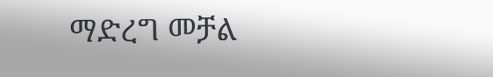ማድረግ መቻል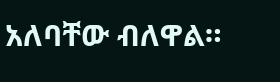አለባቸው ብለዋል።